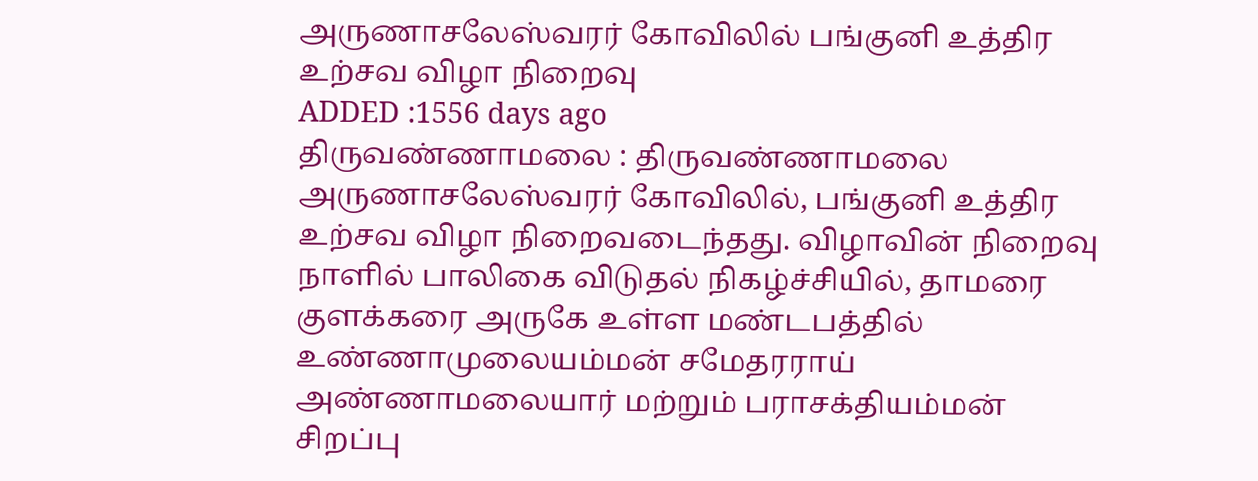அருணாசலேஸ்வரர் கோவிலில் பங்குனி உத்திர உற்சவ விழா நிறைவு
ADDED :1556 days ago
திருவண்ணாமலை : திருவண்ணாமலை அருணாசலேஸ்வரர் கோவிலில், பங்குனி உத்திர உற்சவ விழா நிறைவடைந்தது. விழாவின் நிறைவு நாளில் பாலிகை விடுதல் நிகழ்ச்சியில், தாமரை குளக்கரை அருகே உள்ள மண்டபத்தில் உண்ணாமுலையம்மன் சமேதரராய் அண்ணாமலையார் மற்றும் பராசக்தியம்மன் சிறப்பு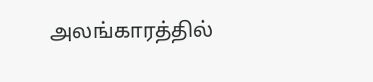அலங்காரத்தில்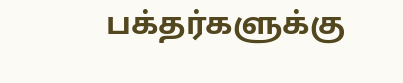பக்தர்களுக்கு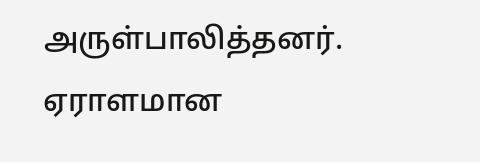அருள்பாலித்தனர். ஏராளமான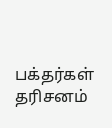பக்தர்கள் தரிசனம்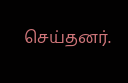செய்தனர்.